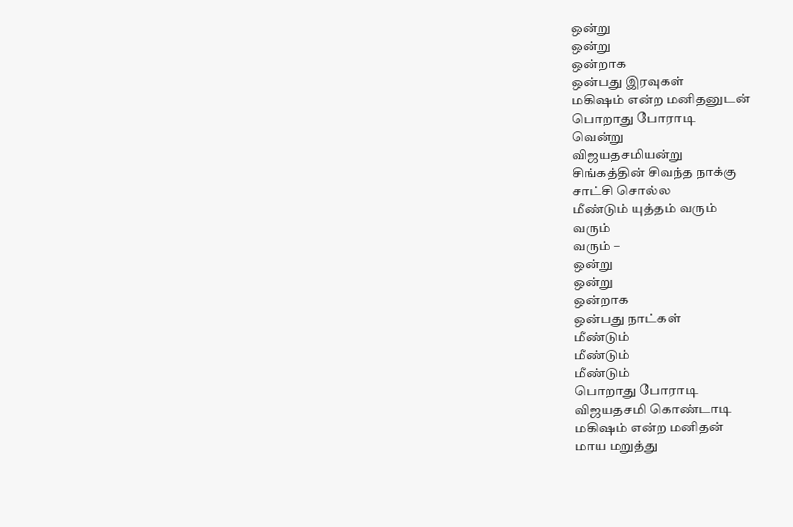ஒன்று
ஒன்று
ஒன்றாக
ஒன்பது இரவுகள்
மகிஷம் என்ற மனிதனுடன்
பொறாது போராடி
வென்று
விஜயதசமியன்று
சிங்கத்தின் சிவந்த நாக்கு
சாட்சி சொல்ல
மீண்டும் யுத்தம் வரும்
வரும்
வரும் –
ஒன்று
ஒன்று
ஒன்றாக
ஒன்பது நாட்கள்
மீண்டும்
மீண்டும்
மீண்டும்
பொறாது போராடி
விஜயதசமி கொண்டாடி
மகிஷம் என்ற மனிதன்
மாய மறுத்து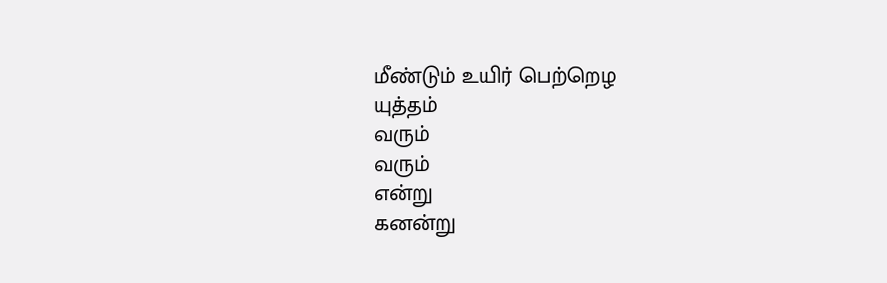மீண்டும் உயிர் பெற்றெழ
யுத்தம்
வரும்
வரும்
என்று
கனன்று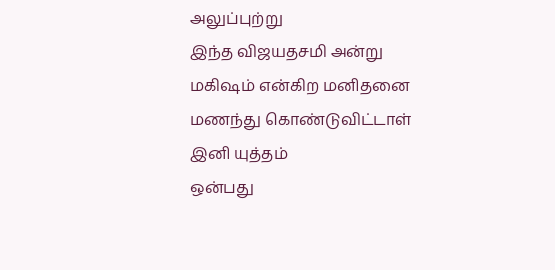அலுப்புற்று
இந்த விஜயதசமி அன்று
மகிஷம் என்கிற மனிதனை
மணந்து கொண்டுவிட்டாள்
இனி யுத்தம்
ஒன்பது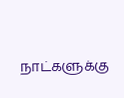நாட்களுக்கு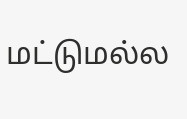மட்டுமல்ல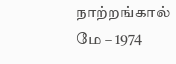நாற்றங்கால்
மே – 1974